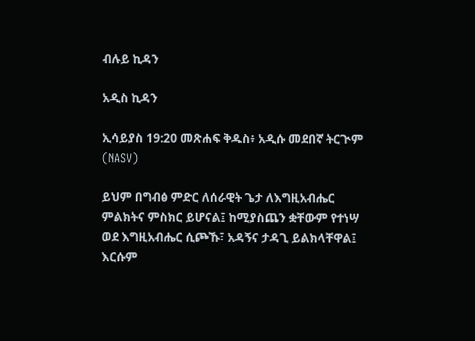ብሉይ ኪዳን

አዲስ ኪዳን

ኢሳይያስ 19:20 መጽሐፍ ቅዱስ፥ አዲሱ መደበኛ ትርጒም (NASV)

ይህም በግብፅ ምድር ለሰራዊት ጌታ ለእግዚአብሔር ምልክትና ምስክር ይሆናል፤ ከሚያስጨን ቋቸውም የተነሣ ወደ እግዚአብሔር ሲጮኹ፣ አዳኝና ታዳጊ ይልክላቸዋል፤ እርሱም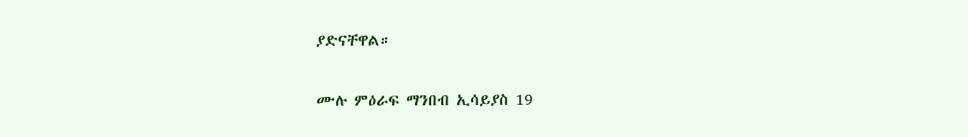ያድናቸዋል።

ሙሉ ምዕራፍ ማንበብ ኢሳይያስ 19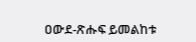ዐውደ-ጽሑፍ ይመልከቱ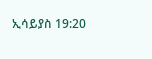ኢሳይያስ 19:20